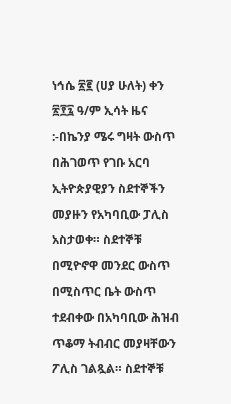ነኅሴ ፳፪ (ሀያ ሁለት) ቀን ፳፻፯ ዓ/ም ኢሳት ዜና :-በኬንያ ሜሩ ግዛት ውስጥ በሕገወጥ የገቡ አርባ ኢትዮጵያዊያን ስደተኞችን መያዙን የአካባቢው ፓሊስ አስታወቀ። ስደተኞቹ በሚዮኖዋ መንደር ውስጥ በሚስጥር ቤት ውስጥ ተደብቀው በአካባቢው ሕዝብ ጥቆማ ትብብር መያዛቸውን ፖሊስ ገልጿል። ስደተኞቹ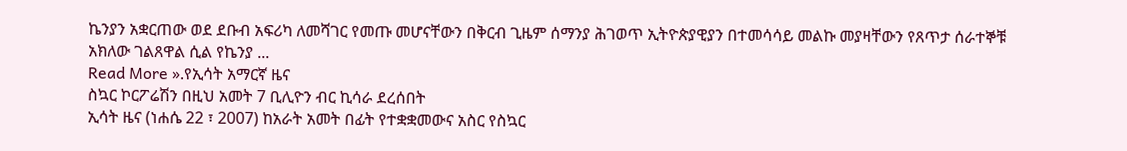ኬንያን አቋርጠው ወደ ደቡብ አፍሪካ ለመሻገር የመጡ መሆናቸውን በቅርብ ጊዜም ሰማንያ ሕገወጥ ኢትዮጵያዊያን በተመሳሳይ መልኩ መያዛቸውን የጸጥታ ሰራተኞቹ አክለው ገልጸዋል ሲል የኬንያ ...
Read More ».የኢሳት አማርኛ ዜና
ስኳር ኮርፖሬሽን በዚህ አመት 7 ቢሊዮን ብር ኪሳራ ደረሰበት
ኢሳት ዜና (ነሐሴ 22 ፣ 2007) ከአራት አመት በፊት የተቋቋመውና አስር የስኳር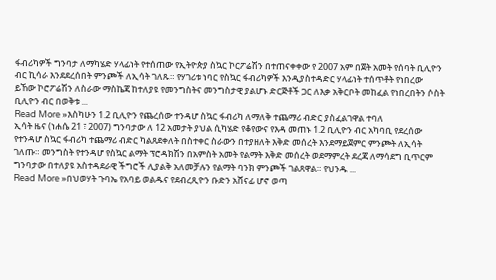ፋብሪካዎች ግንባታ ለማካሄድ ሃላፊነት የተሰጠው የኢትዮጵያ ስኳር ኮርፖሬሽን በተጠናቀቀው የ 2007 አም በጀት አመት የሰባት ቢሊዮን ብር ኪሳራ እንደደረሰበት ምንጮች ለኢሳት ገለጹ። የሃገሪቱ ነባር የስኳር ፋብሪካዎች እንዲያስተዳድር ሃላፊነት ተሰጥቶት የነበረው ይኸው ኮሮፖሬሽን ለስራው ማስኬጃ ከተለያዩ የመንግስትና መንግስታዊ ያልሆኑ ድርጅቶች ጋር ለእቃ አቅርቦት መከፈል የነበረበትን ሶስት ቢሊዮን ብር በወቅቱ ...
Read More »እስካሁን 1.2 ቢሊዮን የጨረሰው ተንዳሆ ስኳር ፋብሪካ ለማለቅ ተጨማሪ ብድር ያስፈልገዋል ተባለ
ኢሳት ዜና (ነሐሴ 21 ፣ 2007) ግንባታው ለ 12 አመታት ያህል ሲካሄድ የቆየውና የእዳ መጠኑ 1.2 ቢሊዮን ብር አካባቢ የደረሰው የተንዳሆ ስኳር ፋብሪካ ተጨማሪ ብድር ካልጸደቀለት በስተቀር ስራውን በተያዘለት እቅድ መሰረት እንደማይጀምር ምንጮት ለኢሳት ገለጡ። መንግስት የተንዳሆ የስኳር ልማት ፕሮዳክሽን በአምስት አመት የልማት እቅድ መሰረት ወደማምረት ደረጃ ለማሳደግ ቢጥርም ግንባታው በተለያዩ አስተዳደራዊ ችግሮች ሊያልቅ አለመቻሉን የልማት ባንክ ምንጮች ገልጸዋል። የህንዱ ...
Read More »በህወሃት ጉባኤ የአባይ ወልዱና የደብረጺዮን ቡድን አሸናፊ ሆኖ ወጣ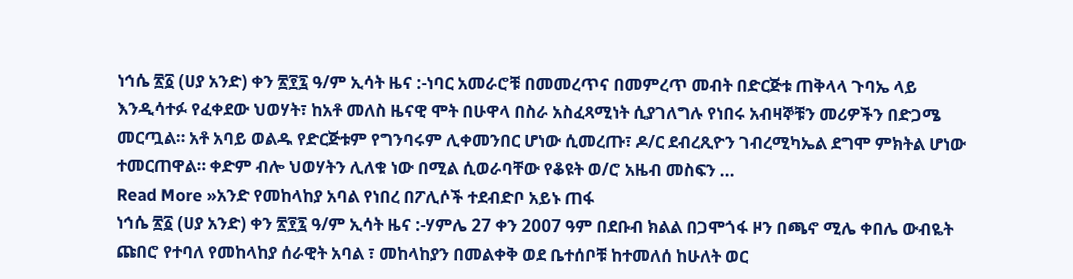ነኅሴ ፳፩ (ሀያ አንድ) ቀን ፳፻፯ ዓ/ም ኢሳት ዜና :-ነባር አመራሮቹ በመመረጥና በመምረጥ መብት በድርጅቱ ጠቅላላ ጉባኤ ላይ እንዲሳተፉ የፈቀደው ህወሃት፣ ከአቶ መለስ ዜናዊ ሞት በሁዋላ በስራ አስፈጻሚነት ሲያገለግሉ የነበሩ አብዛኞቹን መሪዎችን በድጋሜ መርጧል። አቶ አባይ ወልዱ የድርጅቱም የግንባሩም ሊቀመንበር ሆነው ሲመረጡ፣ ዶ/ር ደብረጺዮን ገብረሚካኤል ደግሞ ምክትል ሆነው ተመርጠዋል። ቀድም ብሎ ህወሃትን ሊለቁ ነው በሚል ሲወራባቸው የቆዩት ወ/ሮ አዜብ መስፍን ...
Read More »አንድ የመከላከያ አባል የነበረ በፖሊሶች ተደብድቦ አይኑ ጠፋ
ነኅሴ ፳፩ (ሀያ አንድ) ቀን ፳፻፯ ዓ/ም ኢሳት ዜና :-ሃምሌ 27 ቀን 2007 ዓም በደቡብ ክልል በጋሞጎፋ ዞን በጫኖ ሚሌ ቀበሌ ውብዬት ጩበሮ የተባለ የመከላከያ ሰራዊት አባል ፣ መከላከያን በመልቀቅ ወደ ቤተሰቦቹ ከተመለሰ ከሁለት ወር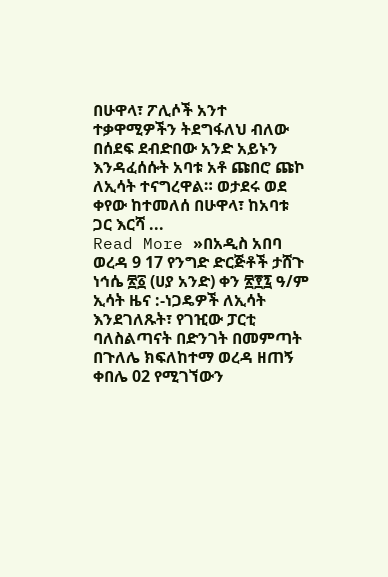በሁዋላ፣ ፖሊሶች አንተ ተቃዋሚዎችን ትደግፋለህ ብለው በሰደፍ ደብድበው አንድ አይኑን እንዳፈሰሱት አባቱ አቶ ጩበሮ ጩኮ ለኢሳት ተናግረዋል። ወታደሩ ወደ ቀየው ከተመለሰ በሁዋላ፣ ከአባቱ ጋር እርሻ ...
Read More »በአዲስ አበባ ወረዳ 9 17 የንግድ ድርጅቶች ታሸጉ
ነኅሴ ፳፩ (ሀያ አንድ) ቀን ፳፻፯ ዓ/ም ኢሳት ዜና :-ነጋዴዎች ለኢሳት እንደገለጹት፣ የገዢው ፓርቲ ባለስልጣናት በድንገት በመምጣት በጉለሌ ክፍለከተማ ወረዳ ዘጠኝ ቀበሌ 02 የሚገኘውን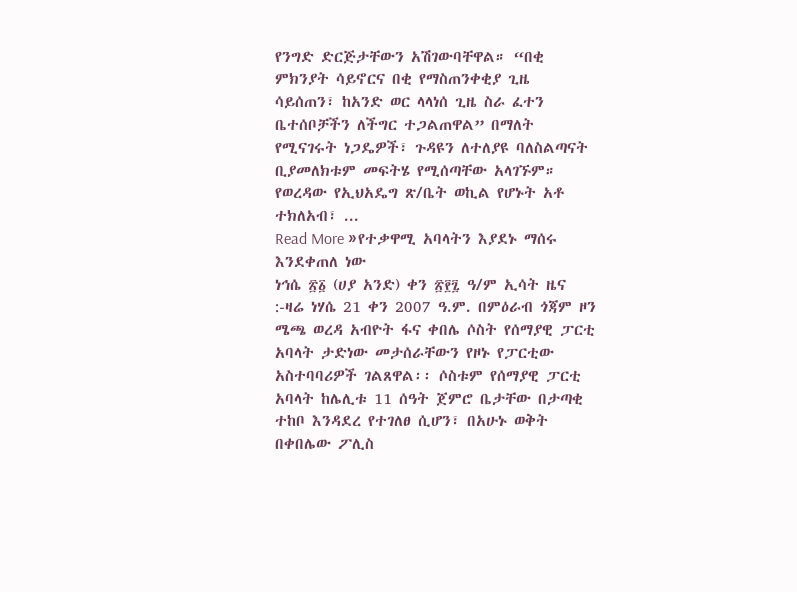የንግድ ድርጅታቸውን አሽገውባቸዋል። “በቂ ምክንያት ሳይኖርና በቂ የማስጠንቀቂያ ጊዜ ሳይሰጠን፣ ከአንድ ወር ላላነሰ ጊዜ ስራ ፈተን ቤተሰቦቻችን ለችግር ተጋልጠዋል” በማለት የሚናገሩት ነጋዴዎች፣ ጉዳዩን ለተለያዩ ባለስልጣናት ቢያመለክቱም መፍትሄ የሚሰጣቸው አላገኙም። የወረዳው የኢህአዴግ ጽ/ቤት ወኪል የሆኑት አቶ ተክለአብ፣ ...
Read More »የተቃዋሚ አባላትን እያደኑ ማሰሩ እንደቀጠለ ነው
ነኅሴ ፳፩ (ሀያ አንድ) ቀን ፳፻፯ ዓ/ም ኢሳት ዜና :-ዛሬ ነሃሴ 21 ቀን 2007 ዓ.ም. በምዕራብ ጎጃም ዞን ሜጫ ወረዳ አብዮት ፋና ቀበሌ ሶስት የሰማያዊ ፓርቲ አባላት ታድነው መታሰራቸውን የዞኑ የፓርቲው አስተባባሪዎች ገልጸዋል፡፡ ሶስቱም የሰማያዊ ፓርቲ አባላት ከሌሊቱ 11 ሰዓት ጀምሮ ቤታቸው በታጣቂ ተከቦ እንዳደረ የተገለፀ ሲሆን፣ በአሁኑ ወቅት በቀበሌው ፖሊስ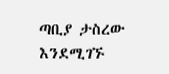ጣቢያ ታስረው እንደሚገኙ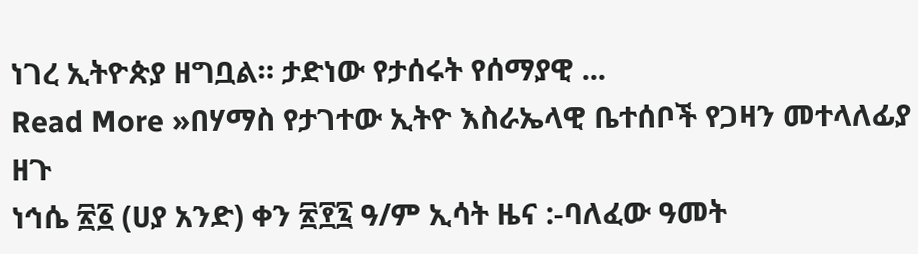ነገረ ኢትዮጵያ ዘግቧል። ታድነው የታሰሩት የሰማያዊ ...
Read More »በሃማስ የታገተው ኢትዮ እስራኤላዊ ቤተሰቦች የጋዛን መተላለፊያ ዘጉ
ነኅሴ ፳፩ (ሀያ አንድ) ቀን ፳፻፯ ዓ/ም ኢሳት ዜና :-ባለፈው ዓመት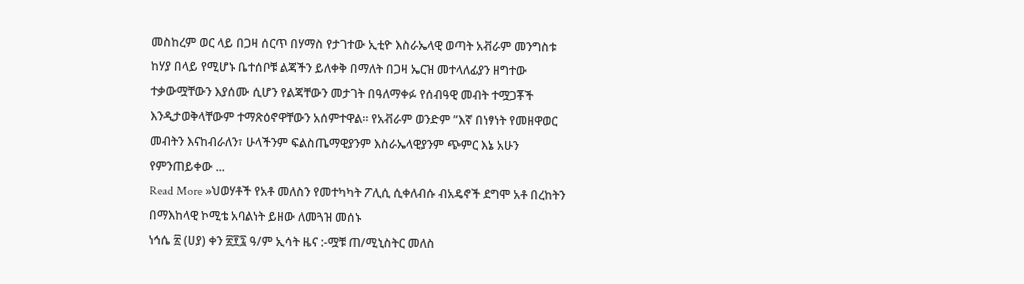መስከረም ወር ላይ በጋዛ ሰርጥ በሃማስ የታገተው ኢቲዮ እስራኤላዊ ወጣት አቭራም መንግስቱ ከሃያ በላይ የሚሆኑ ቤተሰቦቹ ልጃችን ይለቀቅ በማለት በጋዛ ኤርዝ መተላለፊያን ዘግተው ተቃውሟቸውን እያሰሙ ሲሆን የልጃቸውን መታገት በዓለማቀፉ የሰብዓዊ መብት ተሟጋቾች እንዲታወቅላቸውም ተማጽዕኖዋቸውን አሰምተዋል። የአቭራም ወንድም ”እኛ በነፃነት የመዘዋወር መብትን እናከብራለን፣ ሁላችንም ፍልስጤማዊያንም እስራኤላዊያንም ጭምር እኔ አሁን የምንጠይቀው ...
Read More »ህወሃቶች የአቶ መለስን የመተካካት ፖሊሲ ሲቀለብሱ ብአዴኖች ደግሞ አቶ በረከትን በማእከላዊ ኮሚቴ አባልነት ይዘው ለመጓዝ መሰኑ
ነኅሴ ፳ (ሀያ) ቀን ፳፻፯ ዓ/ም ኢሳት ዜና :-ሟቹ ጠ/ሚኒስትር መለስ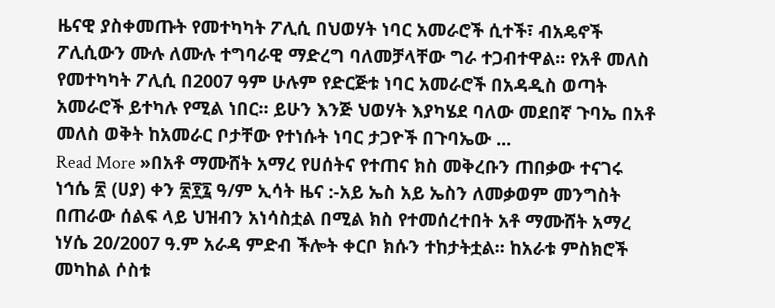ዜናዊ ያስቀመጡት የመተካካት ፖሊሲ በህወሃት ነባር አመራሮች ሲተች፣ ብአዴኖች ፖሊሲውን ሙሉ ለሙሉ ተግባራዊ ማድረግ ባለመቻላቸው ግራ ተጋብተዋል። የአቶ መለስ የመተካካት ፖሊሲ በ2007 ዓም ሁሉም የድርጅቱ ነባር አመራሮች በአዳዲስ ወጣት አመራሮች ይተካሉ የሚል ነበር። ይሁን እንጅ ህወሃት እያካሄደ ባለው መደበኛ ጉባኤ በአቶ መለስ ወቅት ከአመራር ቦታቸው የተነሱት ነባር ታጋዮች በጉባኤው ...
Read More »በአቶ ማሙሸት አማረ የሀሰትና የተጠና ክስ መቅረቡን ጠበቃው ተናገሩ
ነኅሴ ፳ (ሀያ) ቀን ፳፻፯ ዓ/ም ኢሳት ዜና :-አይ ኤስ አይ ኤስን ለመቃወም መንግስት በጠራው ሰልፍ ላይ ህዝብን አነሳስቷል በሚል ክስ የተመሰረተበት አቶ ማሙሸት አማረ ነሃሴ 20/2007 ዓ.ም አራዳ ምድብ ችሎት ቀርቦ ክሱን ተከታትቷል። ከአራቱ ምስክሮች መካከል ሶስቱ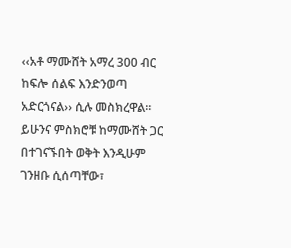‹‹አቶ ማሙሸት አማረ 300 ብር ከፍሎ ሰልፍ እንድንወጣ አድርጎናል›› ሲሉ መስክረዋል፡፡ ይሁንና ምስክሮቹ ከማሙሸት ጋር በተገናኙበት ወቅት እንዲሁም ገንዘቡ ሲሰጣቸው፣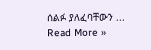ሰልፉ ያለፈባቸውን ...
Read More »